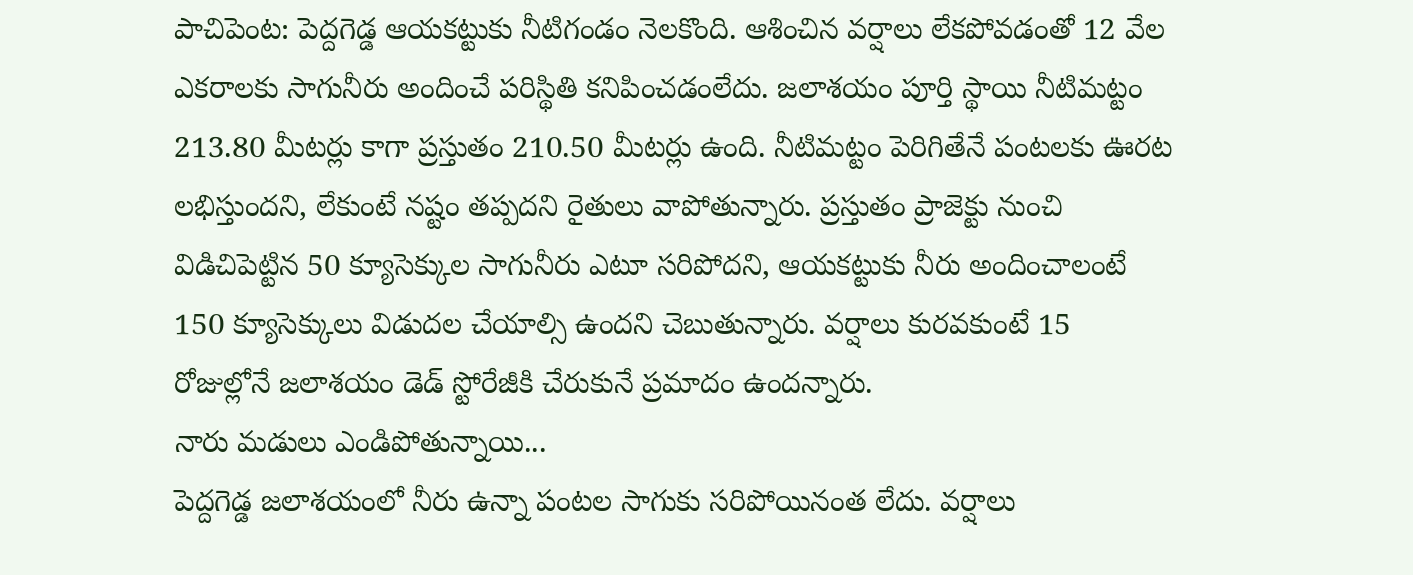పాచిపెంట: పెద్దగెడ్డ ఆయకట్టుకు నీటిగండం నెలకొంది. ఆశించిన వర్షాలు లేకపోవడంతో 12 వేల ఎకరాలకు సాగునీరు అందించే పరిస్థితి కనిపించడంలేదు. జలాశయం పూర్తి స్థాయి నీటిమట్టం 213.80 మీటర్లు కాగా ప్రస్తుతం 210.50 మీటర్లు ఉంది. నీటిమట్టం పెరిగితేనే పంటలకు ఊరట లభిస్తుందని, లేకుంటే నష్టం తప్పదని రైతులు వాపోతున్నారు. ప్రస్తుతం ప్రాజెక్టు నుంచి విడిచిపెట్టిన 50 క్యూసెక్కుల సాగునీరు ఎటూ సరిపోదని, ఆయకట్టుకు నీరు అందించాలంటే 150 క్యూసెక్కులు విడుదల చేయాల్సి ఉందని చెబుతున్నారు. వర్షాలు కురవకుంటే 15 రోజుల్లోనే జలాశయం డెడ్ స్టోరేజీకి చేరుకునే ప్రమాదం ఉందన్నారు.
నారు మడులు ఎండిపోతున్నాయి...
పెద్దగెడ్డ జలాశయంలో నీరు ఉన్నా పంటల సాగుకు సరిపోయినంత లేదు. వర్షాలు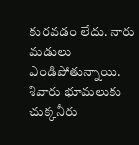కురవడం లేదు. నారు మడులు ఎండిపోతున్నాయి. శివారు భూమలుకు చుక్కనీరు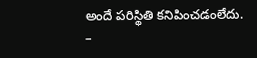అందే పరిస్థితి కనిపించడంలేదు.
–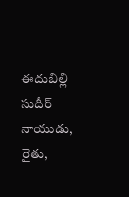ఈదుబిల్లి సుదీర్ నాయుడు, రైతు,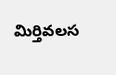మిర్తివలస